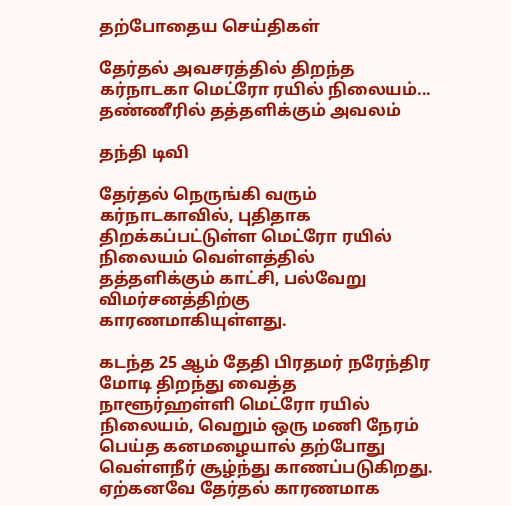தற்போதைய செய்திகள்

தேர்தல் அவசரத்தில் திறந்த கர்நாடகா மெட்ரோ ரயில் நிலையம்... தண்ணீரில் தத்தளிக்கும் அவலம்

தந்தி டிவி

தேர்தல் நெருங்கி வரும் கர்நாடகாவில், புதிதாக திறக்கப்பட்டுள்ள மெட்ரோ ரயில் நிலையம் வெள்ளத்தில் தத்தளிக்கும் காட்சி, பல்வேறு விமர்சனத்திற்கு காரணமாகியுள்ளது.

கடந்த 25 ஆம் தேதி பிரதமர் நரேந்திர மோடி திறந்து வைத்த நாளூர்ஹள்ளி மெட்ரோ ரயில் நிலையம், வெறும் ஒரு மணி நேரம் பெய்த கனமழையால் தற்போது வெள்ளநீர் சூழ்ந்து காணப்படுகிறது. ஏற்கனவே தேர்தல் காரணமாக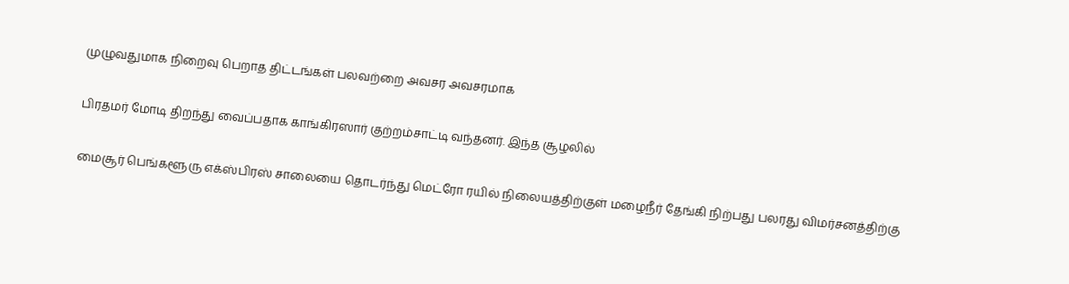முழுவதுமாக நிறைவு பெறாத திட்டங்கள் பலவற்றை அவசர அவசரமாக

பிரதமர் மோடி திறந்து வைப்பதாக காங்கிரஸார் குற்றம்சாட்டி வந்தனர். இந்த சூழலில்

மைசூர் பெங்களூரு எக்ஸ்பிரஸ் சாலையை தொடர்ந்து மெட்ரோ ரயில் நிலையத்திற்குள் மழைநீர் தேங்கி நிற்பது பலரது விமர்சனத்திற்கு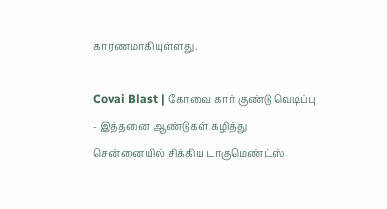காரணமாகியுள்ளது.

Covai Blast | கோவை கார் குண்டு வெடிப்பு - இத்தனை ஆண்டுகள் கழித்து சென்னையில் சிக்கிய டாகுமெண்ட்ஸ்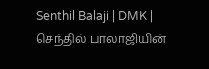Senthil Balaji | DMK | செந்தில் பாலாஜியின்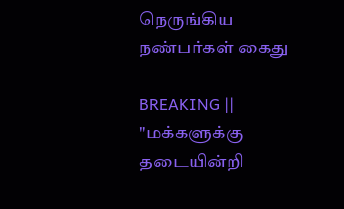நெருங்கிய நண்பர்கள் கைது

BREAKING || "மக்களுக்கு தடையின்றி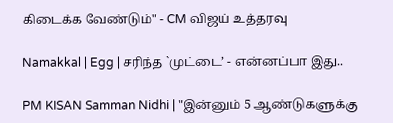கிடைக்க வேண்டும்" - CM விஜய் உத்தரவு

Namakkal | Egg | சரிந்த `முட்டை’ - என்னப்பா இது..

PM KISAN Samman Nidhi | "இன்னும் 5 ஆண்டுகளுக்கு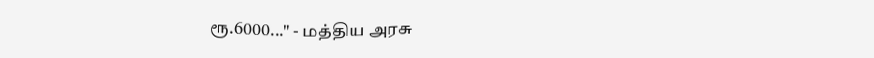ரூ.6000..." - மத்திய அரசு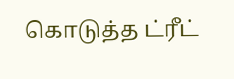கொடுத்த ட்ரீட்